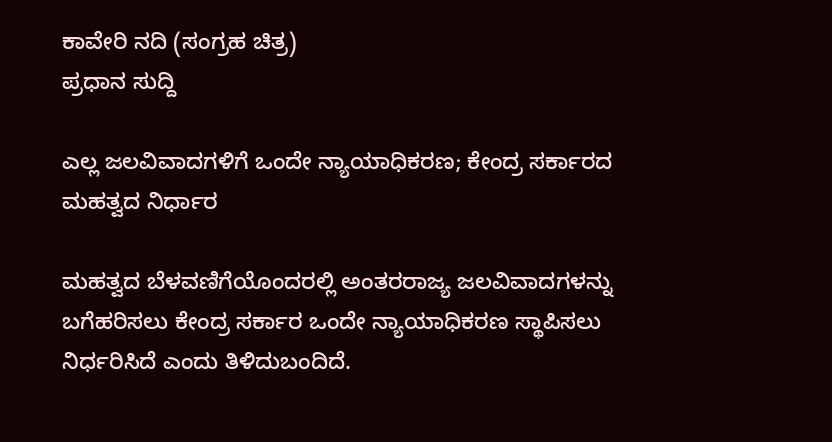ಕಾವೇರಿ ನದಿ (ಸಂಗ್ರಹ ಚಿತ್ರ)
ಪ್ರಧಾನ ಸುದ್ದಿ

ಎಲ್ಲ ಜಲವಿವಾದಗಳಿಗೆ ಒಂದೇ ನ್ಯಾಯಾಧಿಕರಣ; ಕೇಂದ್ರ ಸರ್ಕಾರದ ಮಹತ್ವದ ನಿರ್ಧಾರ

ಮಹತ್ವದ ಬೆಳವಣಿಗೆಯೊಂದರಲ್ಲಿ ಅಂತರರಾಜ್ಯ ಜಲವಿವಾದಗಳನ್ನು ಬಗೆಹರಿಸಲು ಕೇಂದ್ರ ಸರ್ಕಾರ ಒಂದೇ ನ್ಯಾಯಾಧಿಕರಣ ಸ್ಥಾಪಿಸಲು ನಿರ್ಧರಿಸಿದೆ ಎಂದು ತಿಳಿದುಬಂದಿದೆ.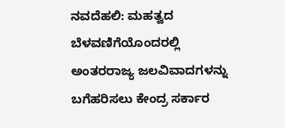ನವದೆಹಲಿ: ಮಹತ್ವದ ಬೆಳವಣಿಗೆಯೊಂದರಲ್ಲಿ ಅಂತರರಾಜ್ಯ ಜಲವಿವಾದಗಳನ್ನು ಬಗೆಹರಿಸಲು ಕೇಂದ್ರ ಸರ್ಕಾರ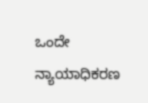ಒಂದೇ ನ್ಯಾಯಾಧಿಕರಣ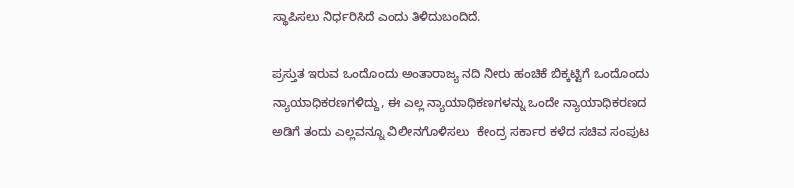ಸ್ಥಾಪಿಸಲು ನಿರ್ಧರಿಸಿದೆ ಎಂದು ತಿಳಿದುಬಂದಿದೆ.

ಪ್ರಸ್ತುತ ಇರುವ ಒಂದೊಂದು ಅಂತಾರಾಜ್ಯ ನದಿ ನೀರು ಹಂಚಿಕೆ ಬಿಕ್ಕಟ್ಟಿಗೆ ಒಂದೊಂದು ನ್ಯಾಯಾಧಿಕರಣಗಳಿದ್ದು, ಈ ಎಲ್ಲ ನ್ಯಾಯಾಧಿಕಣಗಳನ್ನು ಒಂದೇ ನ್ಯಾಯಾಧಿಕರಣದ ಅಡಿಗೆ ತಂದು ಎಲ್ಲವನ್ನೂ ವಿಲೀನಗೊಳಿಸಲು  ಕೇಂದ್ರ ಸರ್ಕಾರ ಕಳೆದ ಸಚಿವ ಸಂಪುಟ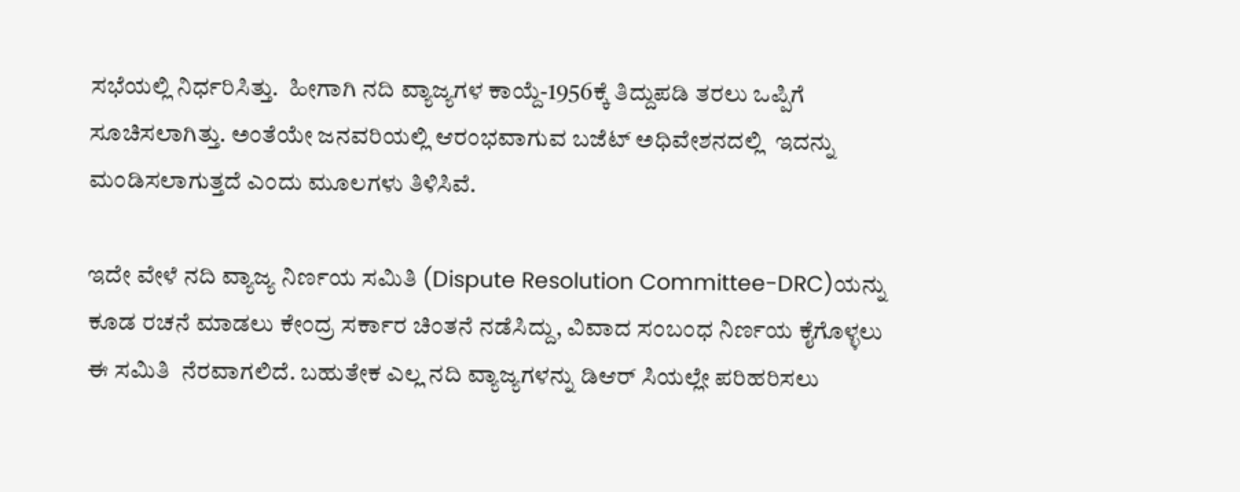ಸಭೆಯಲ್ಲಿ ನಿರ್ಧರಿಸಿತ್ತು.  ಹೀಗಾಗಿ ನದಿ ವ್ಯಾಜ್ಯಗಳ ಕಾಯ್ದೆ-1956ಕ್ಕೆ ತಿದ್ದುಪಡಿ ತರಲು ಒಪ್ಪಿಗೆ ಸೂಚಿಸಲಾಗಿತ್ತು. ಅಂತೆಯೇ ಜನವರಿಯಲ್ಲಿ ಆರಂಭವಾಗುವ ಬಜೆಟ್‌ ಅಧಿವೇಶನದಲ್ಲಿ  ಇದನ್ನು ಮಂಡಿಸಲಾಗುತ್ತದೆ ಎಂದು ಮೂಲಗಳು ತಿಳಿಸಿವೆ.

ಇದೇ ವೇಳೆ ನದಿ ವ್ಯಾಜ್ಯ ನಿರ್ಣಯ ಸಮಿತಿ (Dispute Resolution Committee-DRC)ಯನ್ನು ಕೂಡ ರಚನೆ ಮಾಡಲು ಕೇಂದ್ರ ಸರ್ಕಾರ ಚಿಂತನೆ ನಡೆಸಿದ್ದು, ವಿವಾದ ಸಂಬಂಧ ನಿರ್ಣಯ ಕೈಗೊಳ್ಳಲು ಈ ಸಮಿತಿ  ನೆರವಾಗಲಿದೆ. ಬಹುತೇಕ ಎಲ್ಲ ನದಿ ವ್ಯಾಜ್ಯಗಳನ್ನು ಡಿಆರ್ ಸಿಯಲ್ಲೇ ಪರಿಹರಿಸಲು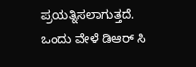ಪ್ರಯತ್ನಿಸಲಾಗುತ್ತದೆ. ಒಂದು ವೇಳೆ ಡಿಆರ್ ಸಿ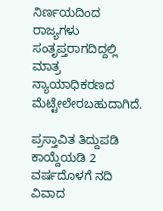ನಿರ್ಣಯದಿಂದ ರಾಜ್ಯಗಳು ಸಂತೃಪ್ತರಾಗದಿದ್ದಲ್ಲಿ ಮಾತ್ರ ನ್ಯಾಯಾಧಿಕರಣದ  ಮೆಟ್ಟೇಲೇರಬಹುದಾಗಿದೆ.

ಪ್ರಸ್ತಾವಿತ ತಿದ್ದುಪಡಿ ಕಾಯ್ದೆಯಡಿ 2 ವರ್ಷದೊಳಗೆ ನದಿ ವಿವಾದ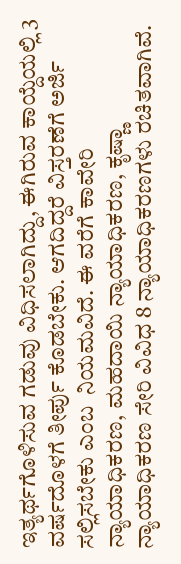ಇತ್ಯರ್ಥಗೊಳಿಸುವ ಗಡುವು ವಿಧಿಸಲಾಗಿದ್ದು, ಈಗಿರುವ ಕಾಯ್ದೆಯಲ್ಲಿ 3 ವರ್ಷದೊಳಗೆ ತೀರ್ಪು ಕೊಡಬೇಕು. ಆಗದಿದ್ದರೆ ವಿಸ್ತರಣೆಗೆ ಅರ್ಜಿ ಸಲ್ಲಿಸಬೇಕು ಎಂಬ  ನಿಯಮವಿದೆ. ಈ ವರೆಗೆ ಕಾವೇರಿ ನ್ಯಾಯಾಧಿಕರಣ, ಮಹದಾಯಿ ನ್ಯಾಯಾಧಿಕರಣ, ಕೃಷ್ಣಾ ನ್ಯಾಯಾಧಿಕರಣ ಸೇರಿ ವಿವಿಧ 8 ನ್ಯಾಯಾಧಿಕರಣಗಳು ರಚಿತವಾಗಿವೆ.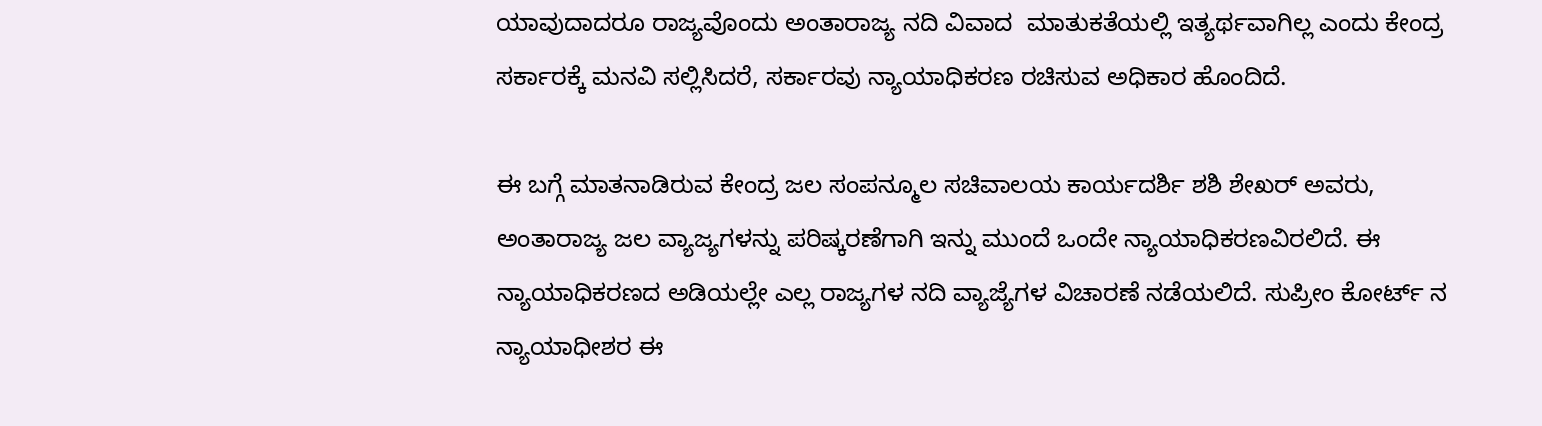ಯಾವುದಾದರೂ ರಾಜ್ಯವೊಂದು ಅಂತಾರಾಜ್ಯ ನದಿ ವಿವಾದ  ಮಾತುಕತೆಯಲ್ಲಿ ಇತ್ಯರ್ಥವಾಗಿಲ್ಲ ಎಂದು ಕೇಂದ್ರ ಸರ್ಕಾರಕ್ಕೆ ಮನವಿ ಸಲ್ಲಿಸಿದರೆ, ಸರ್ಕಾರವು ನ್ಯಾಯಾಧಿಕರಣ ರಚಿಸುವ ಅಧಿಕಾರ ಹೊಂದಿದೆ.

ಈ ಬಗ್ಗೆ ಮಾತನಾಡಿರುವ ಕೇಂದ್ರ ಜಲ ಸಂಪನ್ಮೂಲ ಸಚಿವಾಲಯ ಕಾರ್ಯದರ್ಶಿ ಶಶಿ ಶೇಖರ್ ಅವರು, ಅಂತಾರಾಜ್ಯ ಜಲ ವ್ಯಾಜ್ಯಗಳನ್ನು ಪರಿಷ್ಕರಣೆಗಾಗಿ ಇನ್ನು ಮುಂದೆ ಒಂದೇ ನ್ಯಾಯಾಧಿಕರಣವಿರಲಿದೆ. ಈ  ನ್ಯಾಯಾಧಿಕರಣದ ಅಡಿಯಲ್ಲೇ ಎಲ್ಲ ರಾಜ್ಯಗಳ ನದಿ ವ್ಯಾಜ್ಯೆಗಳ ವಿಚಾರಣೆ ನಡೆಯಲಿದೆ. ಸುಪ್ರೀಂ ಕೋರ್ಟ್ ನ ನ್ಯಾಯಾಧೀಶರ ಈ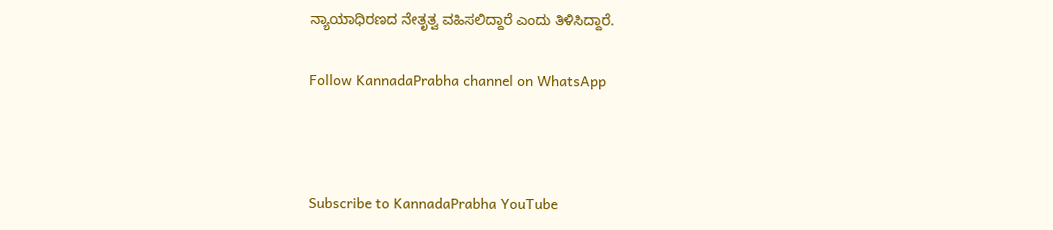ನ್ಯಾಯಾಧಿರಣದ ನೇತೃತ್ವ ವಹಿಸಲಿದ್ದಾರೆ ಎಂದು ತಿಳಿಸಿದ್ದಾರೆ.

Follow KannadaPrabha channel on WhatsApp



Subscribe to KannadaPrabha YouTube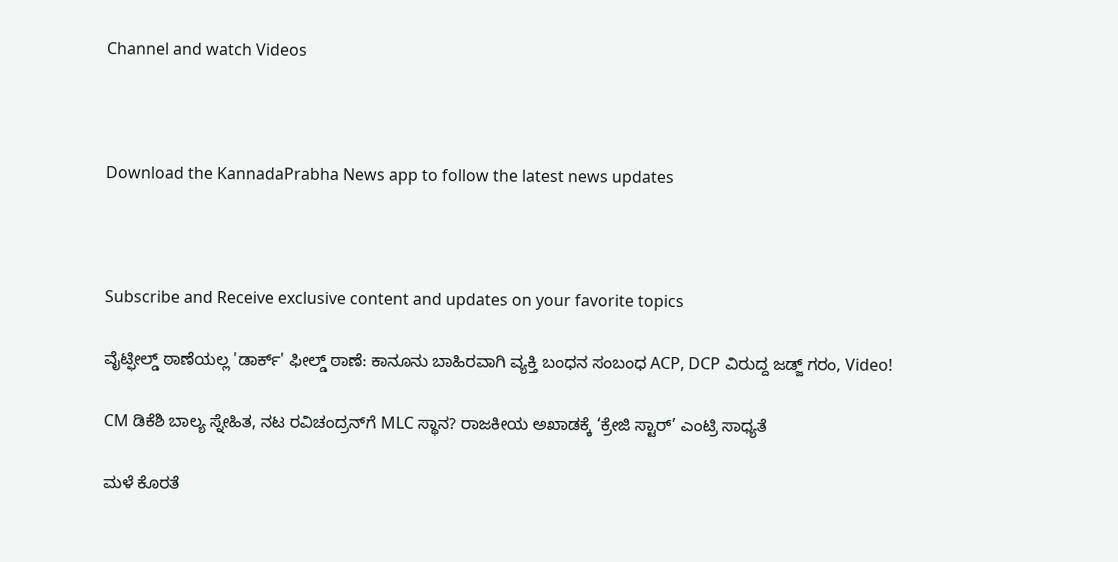Channel and watch Videos



Download the KannadaPrabha News app to follow the latest news updates



Subscribe and Receive exclusive content and updates on your favorite topics

ವೈಟ್ಫೀಲ್ಡ್ ಠಾಣೆಯಲ್ಲ 'ಡಾರ್ಕ್' ಫೀಲ್ಡ್ ಠಾಣೆ: ಕಾನೂನು ಬಾಹಿರವಾಗಿ ವ್ಯಕ್ತಿ ಬಂಧನ ಸಂಬಂಧ ACP, DCP ವಿರುದ್ದ ಜಡ್ಜ್ ಗರಂ, Video!

CM ಡಿಕೆಶಿ ಬಾಲ್ಯ ಸ್ನೇಹಿತ, ನಟ ರವಿಚಂದ್ರನ್‌ಗೆ MLC ಸ್ಥಾನ? ರಾಜಕೀಯ ಅಖಾಡಕ್ಕೆ ‘ಕ್ರೇಜಿ ಸ್ಟಾರ್’ ಎಂಟ್ರಿ ಸಾಧ್ಯತೆ

ಮಳೆ ಕೊರತೆ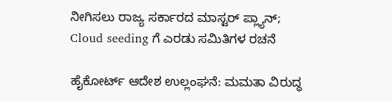ನೀಗಿಸಲು ರಾಜ್ಯ ಸರ್ಕಾರದ ಮಾಸ್ಟರ್ ಪ್ಲ್ಯಾನ್; Cloud seeding ಗೆ ಎರಡು ಸಮಿತಿಗಳ ರಚನೆ

ಹೈಕೋರ್ಟ್ ಆದೇಶ ಉಲ್ಲಂಘನೆ: ಮಮತಾ ವಿರುದ್ಧ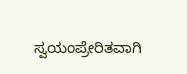ಸ್ವಯಂಪ್ರೇರಿತವಾಗಿ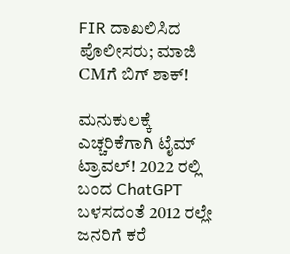FIR ದಾಖಲಿಸಿದ ಪೊಲೀಸರು; ಮಾಜಿ CMಗೆ ಬಿಗ್ ಶಾಕ್!

ಮನುಕುಲಕ್ಕೆ ಎಚ್ಚರಿಕೆಗಾಗಿ ಟೈಮ್ ಟ್ರಾವಲ್! 2022 ರಲ್ಲಿ ಬಂದ ChatGPT ಬಳಸದಂತೆ 2012 ರಲ್ಲೇ ಜನರಿಗೆ ಕರೆ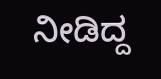ನೀಡಿದ್ದ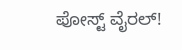ಪೋಸ್ಟ್ ವೈರಲ್!